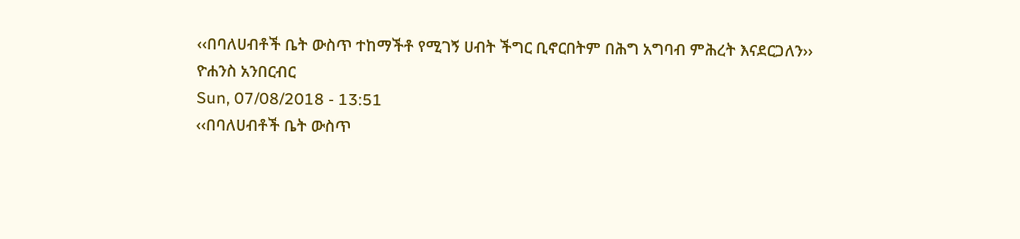‹‹በባለሀብቶች ቤት ውስጥ ተከማችቶ የሚገኝ ሀብት ችግር ቢኖርበትም በሕግ አግባብ ምሕረት እናደርጋለን››
ዮሐንስ አንበርብር
Sun, 07/08/2018 - 13:51
‹‹በባለሀብቶች ቤት ውስጥ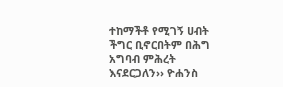ተከማችቶ የሚገኝ ሀብት ችግር ቢኖርበትም በሕግ አግባብ ምሕረት እናደርጋለን›› ዮሐንስ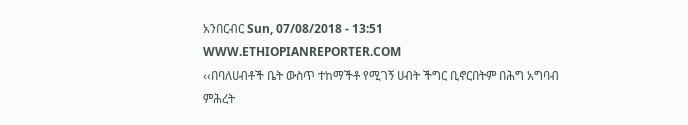አንበርብር Sun, 07/08/2018 - 13:51
WWW.ETHIOPIANREPORTER.COM
‹‹በባለሀብቶች ቤት ውስጥ ተከማችቶ የሚገኝ ሀብት ችግር ቢኖርበትም በሕግ አግባብ ምሕረት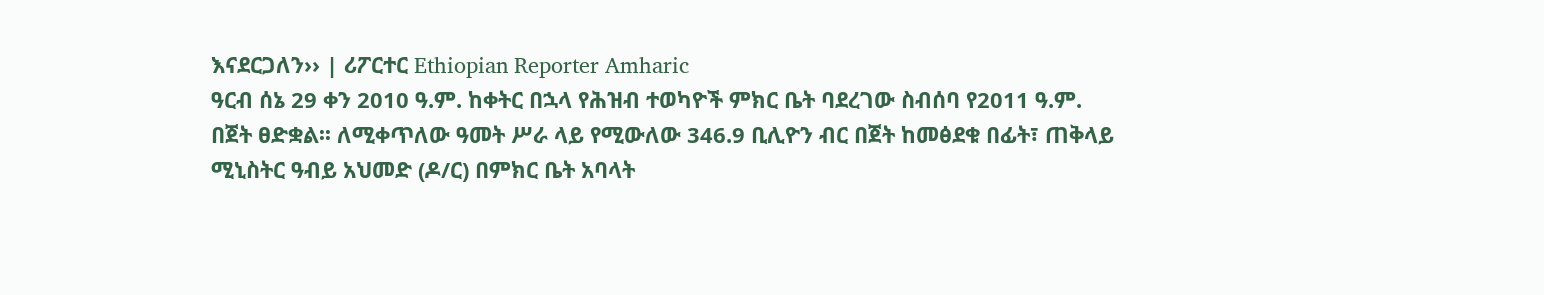እናደርጋለን›› | ሪፖርተር Ethiopian Reporter Amharic
ዓርብ ሰኔ 29 ቀን 2010 ዓ.ም. ከቀትር በኋላ የሕዝብ ተወካዮች ምክር ቤት ባደረገው ስብሰባ የ2011 ዓ.ም. በጀት ፀድቋል፡፡ ለሚቀጥለው ዓመት ሥራ ላይ የሚውለው 346.9 ቢሊዮን ብር በጀት ከመፅደቁ በፊት፣ ጠቅላይ ሚኒስትር ዓብይ አህመድ (ዶ/ር) በምክር ቤት አባላት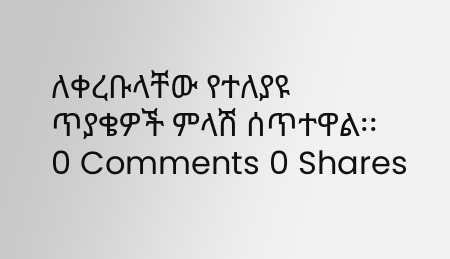ለቀረቡላቸው የተለያዩ ጥያቄዎች ምላሽ ሰጥተዋል፡፡
0 Comments 0 Shares